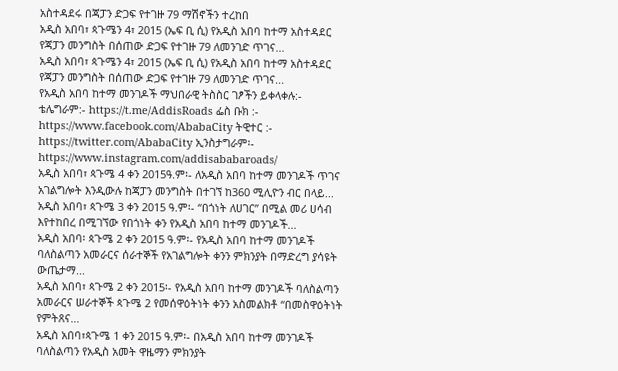አስተዳደሩ በጃፓን ድጋፍ የተገዙ 79 ማሽኖችን ተረከበ
አዲስ አበባ፣ ጳጉሜን 4፣ 2015 (ኤፍ ቢ ሲ) የአዲስ አበባ ከተማ አስተዳደር የጃፓን መንግስት በሰጠው ድጋፍ የተገዙ 79 ለመንገድ ጥገና...
አዲስ አበባ፣ ጳጉሜን 4፣ 2015 (ኤፍ ቢ ሲ) የአዲስ አበባ ከተማ አስተዳደር የጃፓን መንግስት በሰጠው ድጋፍ የተገዙ 79 ለመንገድ ጥገና...
የአዲስ አበባ ከተማ መንገዶች ማህበራዊ ትስስር ገፆችን ይቀላቀሉ:- ቴሌግራም:- https://t.me/AddisRoads ፌስ ቡክ :- https://www.facebook.com/AbabaCity ትዊተር :- https://twitter.com/AbabaCity ኢንስታግራም፡- https://www.instagram.com/addisababaroads/
አዲስ አበባ፣ ጳጉሜ 4 ቀን 2015ዓ.ም፡- ለአዲስ አበባ ከተማ መንገዶች ጥገና አገልግሎት እንዲውሉ ከጃፓን መንግስት በተገኘ ከ360 ሚሊዮን ብር በላይ...
አዲስ አበባ፣ ጳጉሜ 3 ቀን 2015 ዓ.ም፡- “በጎነት ለሀገር” በሚል መሪ ሀሳብ እየተከበረ በሚገኘው የበጎነት ቀን የአዲስ አበባ ከተማ መንገዶች...
አዲስ አበባ፡ ጳጉሜ 2 ቀን 2015 ዓ.ም፡- የአዲስ አበባ ከተማ መንገዶች ባለስልጣን አመራርና ሰራተኞች የአገልግሎት ቀንን ምክንያት በማድረግ ያሳዩት ውጤታማ...
አዲስ አበባ፣ ጳጉሜ 2 ቀን 2015፡- የአዲስ አበባ ከተማ መንገዶች ባለስልጣን አመራርና ሠራተኞች ጳጉሜ 2 የመሰዋዕትነት ቀንን አስመልክቶ “በመስዋዕትነት የምትጸና...
አዲስ አበባ፣ጳጉሜ 1 ቀን 2015 ዓ.ም፡- በአዲስ አበባ ከተማ መንገዶች ባለስልጣን የአዲስ አመት ዋዜማን ምክንያት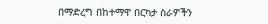በማድረግ በከተማዋ በርካታ ስራዎችን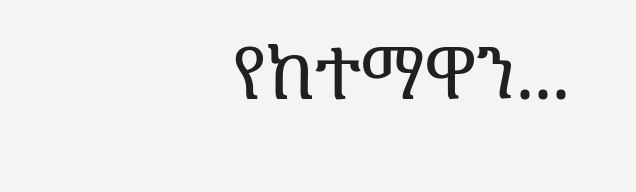የከተማዋን...